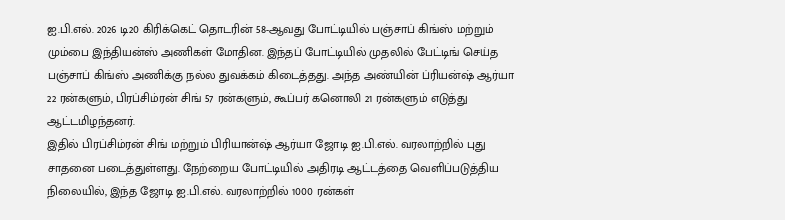ஐ.பி.எல். 2026 டி20 கிரிக்கெட் தொடரின் 58-ஆவது போட்டியில் பஞ்சாப் கிங்ஸ் மற்றும் மும்பை இந்தியன்ஸ் அணிகள் மோதின. இந்தப் போட்டியில் முதலில் பேட்டிங் செய்த பஞ்சாப் கிங்ஸ் அணிக்கு நல்ல துவக்கம் கிடைத்தது. அந்த அண்யின் ப்ரியன்ஷ் ஆர்யா 22 ரன்களும், பிரப்சிம்ரன் சிங் 57 ரன்களும், கூப்பர் கனொலி 21 ரன்களும் எடுத்து ஆட்டமிழந்தனர்.
இதில் பிரப்சிம்ரன் சிங் மற்றும் பிரியான்ஷ் ஆர்யா ஜோடி ஐ.பி.எல். வரலாற்றில் புது சாதனை படைத்துள்ளது. நேற்றைய போட்டியில் அதிரடி ஆட்டத்தை வெளிப்படுத்திய நிலையில், இந்த ஜோடி ஐ.பி.எல். வரலாற்றில் 1000 ரன்கள்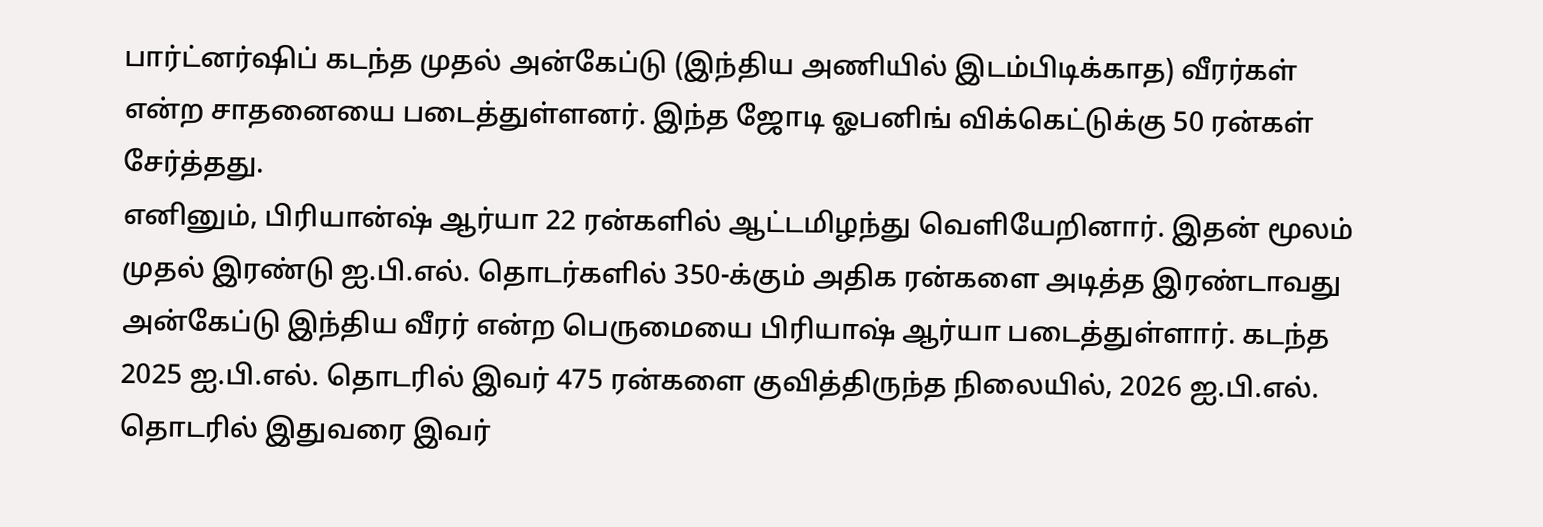பார்ட்னர்ஷிப் கடந்த முதல் அன்கேப்டு (இந்திய அணியில் இடம்பிடிக்காத) வீரர்கள் என்ற சாதனையை படைத்துள்ளனர். இந்த ஜோடி ஓபனிங் விக்கெட்டுக்கு 50 ரன்கள் சேர்த்தது.
எனினும், பிரியான்ஷ் ஆர்யா 22 ரன்களில் ஆட்டமிழந்து வெளியேறினார். இதன் மூலம் முதல் இரண்டு ஐ.பி.எல். தொடர்களில் 350-க்கும் அதிக ரன்களை அடித்த இரண்டாவது அன்கேப்டு இந்திய வீரர் என்ற பெருமையை பிரியாஷ் ஆர்யா படைத்துள்ளார். கடந்த 2025 ஐ.பி.எல். தொடரில் இவர் 475 ரன்களை குவித்திருந்த நிலையில், 2026 ஐ.பி.எல். தொடரில் இதுவரை இவர்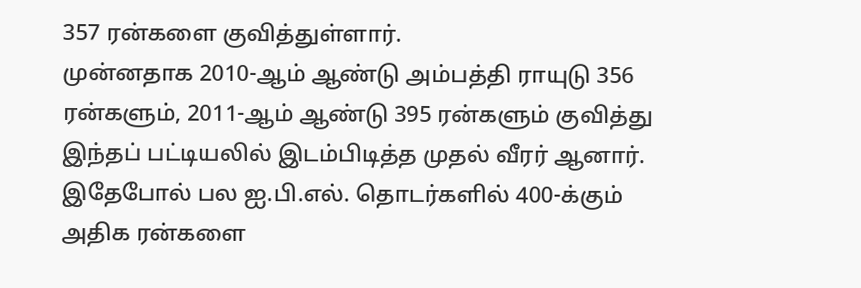357 ரன்களை குவித்துள்ளார்.
முன்னதாக 2010-ஆம் ஆண்டு அம்பத்தி ராயுடு 356 ரன்களும், 2011-ஆம் ஆண்டு 395 ரன்களும் குவித்து இந்தப் பட்டியலில் இடம்பிடித்த முதல் வீரர் ஆனார். இதேபோல் பல ஐ.பி.எல். தொடர்களில் 400-க்கும் அதிக ரன்களை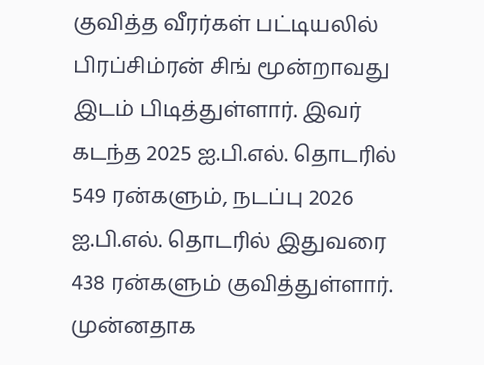குவித்த வீரர்கள் பட்டியலில் பிரப்சிம்ரன் சிங் மூன்றாவது இடம் பிடித்துள்ளார். இவர் கடந்த 2025 ஐ.பி.எல். தொடரில் 549 ரன்களும், நடப்பு 2026 ஐ.பி.எல். தொடரில் இதுவரை 438 ரன்களும் குவித்துள்ளார்.
முன்னதாக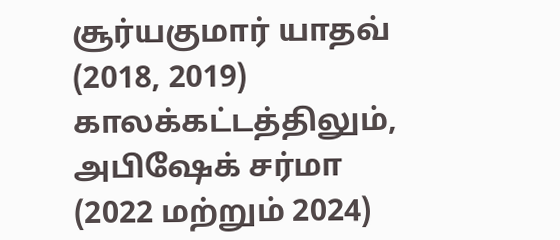சூர்யகுமார் யாதவ் (2018, 2019) காலக்கட்டத்திலும், அபிஷேக் சர்மா (2022 மற்றும் 2024)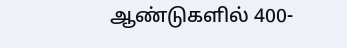ஆண்டுகளில் 400-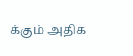க்கும் அதிக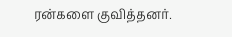ரன்களை குவித்தனர்.